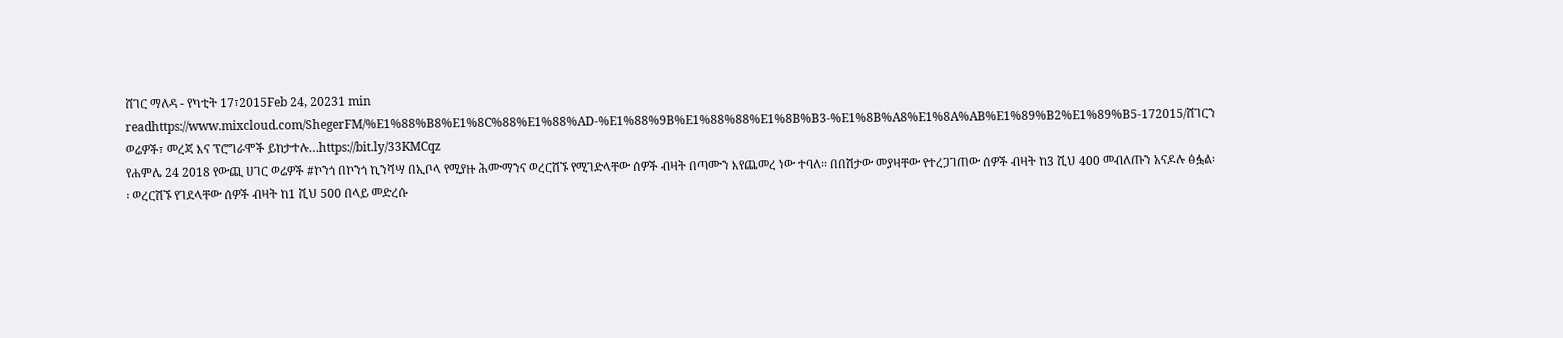ሸገር ማለዳ - የካቲት 17፣2015Feb 24, 20231 min readhttps://www.mixcloud.com/ShegerFM/%E1%88%B8%E1%8C%88%E1%88%AD-%E1%88%9B%E1%88%88%E1%8B%B3-%E1%8B%A8%E1%8A%AB%E1%89%B2%E1%89%B5-172015/ሸገርን ወሬዎች፣ መረጃ እና ፕሮግራሞች ይከታተሉ…https://bit.ly/33KMCqz
የሐምሌ 24 2018 የውጪ ሀገር ወሬዎች #ኮንጎ በኮንጎ ኪንሻሣ በኢቦላ የሚያዙ ሕሙማንና ወረርሽኙ የሚገድላቸው ሰዎች ብዛት በጣሙን እየጨመረ ነው ተባለ፡፡ በበሽታው መያዛቸው የተረጋገጠው ሰዎች ብዛት ከ3 ሺህ 400 መብለጡን አናዶሉ ፅፏል፡፡ ወረርሽኙ የገደላቸው ሰዎች ብዛት ከ1 ሺህ 500 በላይ መድረሱ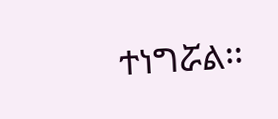ተነግሯል፡፡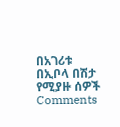በአገሪቱ በኢቦላ በሽታ የሚያዙ ሰዎች
Comments